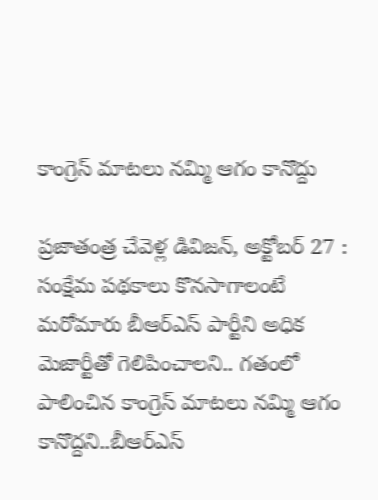కాంగ్రెస్ మాటలు నమ్మి ఆగం కానొద్దు

ప్రజాతంత్ర చేవెళ్ల డివిజన్, అక్టోబర్ 27 : సంక్షేమ పథకాలు కొనసాగాలంటే మరోమారు బీఆర్ఎస్ పార్టీని అధిక మెజార్టీతో గెలిపించాలని.. గతంలో పాలించిన కాంగ్రెస్ మాటలు నమ్మి ఆగం కానొద్దని..బీఆర్ఎస్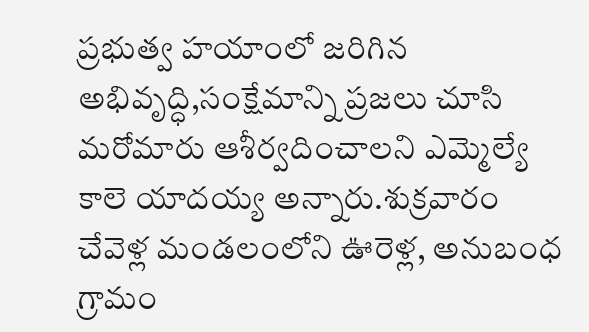ప్రభుత్వ హయాంలో జరిగిన అభివృద్ధి,సంక్షేమాన్ని ప్రజలు చూసి మరోమారు ఆశీర్వదించాలని ఎమ్మెల్యే కాలె యాదయ్య అన్నారు.శుక్రవారం చేవెళ్ల మండలంలోని ఊరెళ్ల, అనుబంధ గ్రామం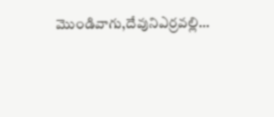మొండివాగు,దేవునిఎర్రవల్లి…